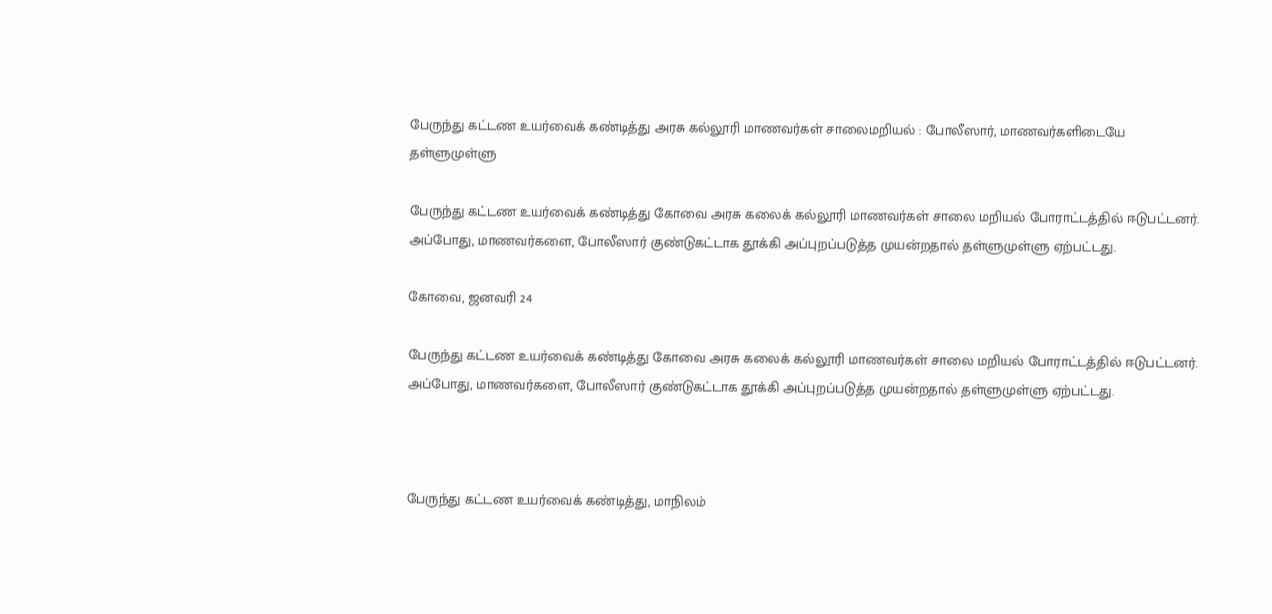பேருந்து கட்டண உயர்வைக் கண்டித்து அரசு கல்லூரி மாணவர்கள் சாலைமறியல் : போலீஸார், மாணவர்களிடையே தள்ளுமுள்ளு

பேருந்து கட்டண உயர்வைக் கண்டித்து கோவை அரசு கலைக் கல்லூரி மாணவர்கள் சாலை மறியல் போராட்டத்தில் ஈடுபட்டனர். அப்போது, மாணவர்களை, போலீஸார் குண்டுகட்டாக தூக்கி அப்புறப்படுத்த முயன்றதால் தள்ளுமுள்ளு ஏற்பட்டது.

கோவை, ஜனவரி 24

பேருந்து கட்டண உயர்வைக் கண்டித்து கோவை அரசு கலைக் கல்லூரி மாணவர்கள் சாலை மறியல் போராட்டத்தில் ஈடுபட்டனர். அப்போது, மாணவர்களை, போலீஸார் குண்டுகட்டாக தூக்கி அப்புறப்படுத்த முயன்றதால் தள்ளுமுள்ளு ஏற்பட்டது.



பேருந்து கட்டண உயர்வைக் கண்டித்து, மாநிலம்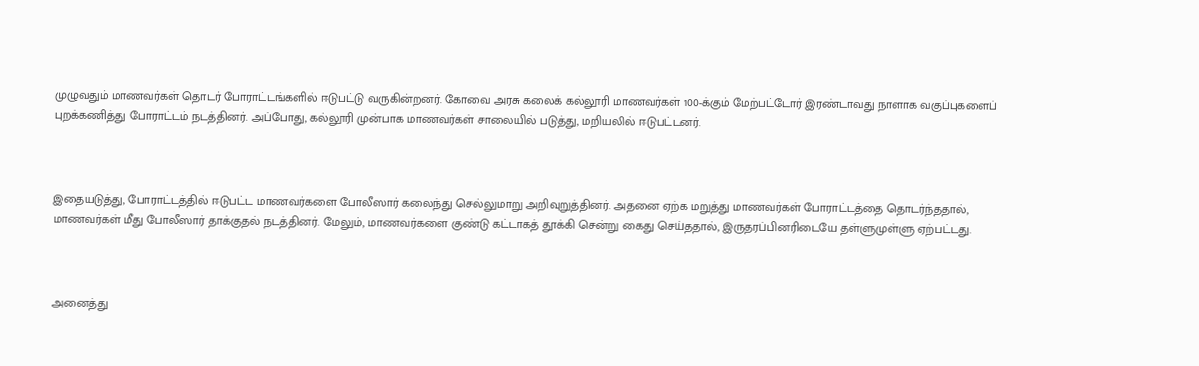முழுவதும் மாணவர்கள் தொடர் போராட்டங்களில் ஈடுபட்டு வருகின்றனர். கோவை அரசு கலைக் கல்லூரி மாணவர்கள் 100-க்கும் மேற்பட்டோர் இரண்டாவது நாளாக வகுப்புகளைப் புறக்கணித்து போராட்டம் நடத்தினர். அப்போது, கல்லூரி முன்பாக மாணவர்கள் சாலையில் படுத்து, மறியலில் ஈடுபட்டனர்.



இதையடுத்து, போராட்டத்தில் ஈடுபட்ட மாணவர்களை போலீஸார் கலைந்து செல்லுமாறு அறிவுறுத்தினர். அதனை ஏற்க மறுத்து மாணவர்கள் போராட்டத்தை தொடர்ந்ததால், மாணவர்கள் மீது போலீஸார் தாக்குதல் நடத்தினர். மேலும், மாணவர்களை குண்டு கட்டாகத் தூக்கி சென்று கைது செய்ததால், இருதரப்பினரிடையே தள்ளுமுள்ளு ஏற்பட்டது.



அனைத்து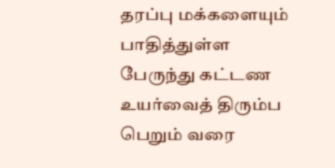தரப்பு மக்களையும் பாதித்துள்ள பேருந்து கட்டண உயர்வைத் திரும்ப பெறும் வரை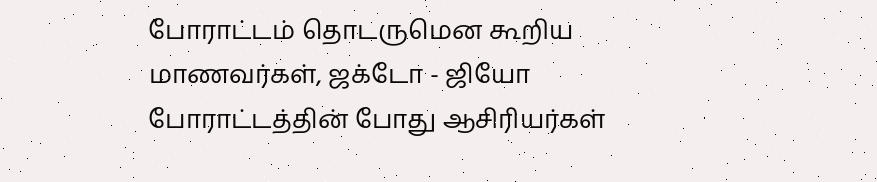போராட்டம் தொடருமென கூறிய மாணவர்கள், ஜக்டோ - ஜியோ போராட்டத்தின் போது ஆசிரியர்கள்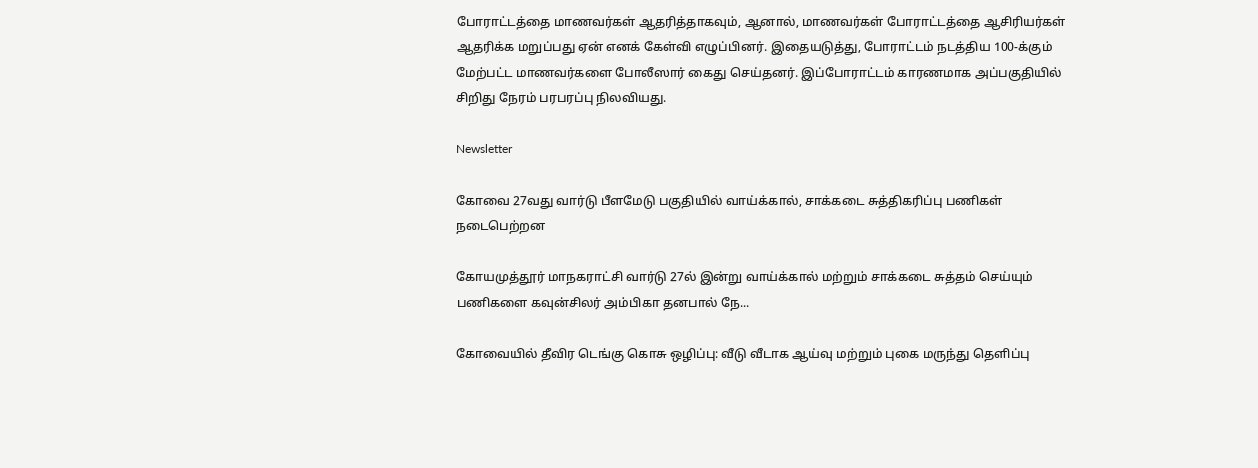போராட்டத்தை மாணவர்கள் ஆதரித்தாகவும், ஆனால், மாணவர்கள் போராட்டத்தை ஆசிரியர்கள் ஆதரிக்க மறுப்பது ஏன் எனக் கேள்வி எழுப்பினர். இதையடுத்து, போராட்டம் நடத்திய 100-க்கும் மேற்பட்ட மாணவர்களை போலீஸார் கைது செய்தனர். இப்போராட்டம் காரணமாக அப்பகுதியில் சிறிது நேரம் பரபரப்பு நிலவியது.

Newsletter

கோவை 27வது வார்டு பீளமேடு பகுதியில் வாய்க்கால், சாக்கடை சுத்திகரிப்பு பணிகள் நடைபெற்றன

கோயமுத்தூர் மாநகராட்சி வார்டு 27ல் இன்று வாய்க்கால் மற்றும் சாக்கடை சுத்தம் செய்யும் பணிகளை கவுன்சிலர் அம்பிகா தனபால் நே...

கோவையில் தீவிர டெங்கு கொசு ஒழிப்பு: வீடு வீடாக ஆய்வு மற்றும் புகை மருந்து தெளிப்பு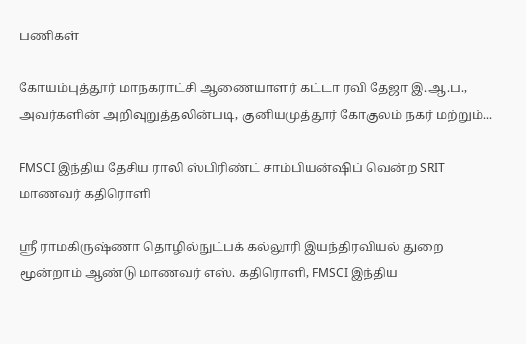பணிகள்

கோயம்புத்தூர் மாநகராட்சி ஆணையாளர் கட்டா ரவி தேஜா இ.ஆ.ப., அவர்களின் அறிவுறுத்தலின்படி, குனியமுத்தூர் கோகுலம் நகர் மற்றும்...

FMSCI இந்திய தேசிய ராலி ஸ்பிரிண்ட் சாம்பியன்ஷிப் வென்ற SRIT மாணவர் கதிரொளி

ஸ்ரீ ராமகிருஷ்ணா தொழில்நுட்பக் கல்லூரி இயந்திரவியல் துறை மூன்றாம் ஆண்டு மாணவர் எஸ். கதிரொளி, FMSCI இந்திய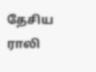தேசிய ராலி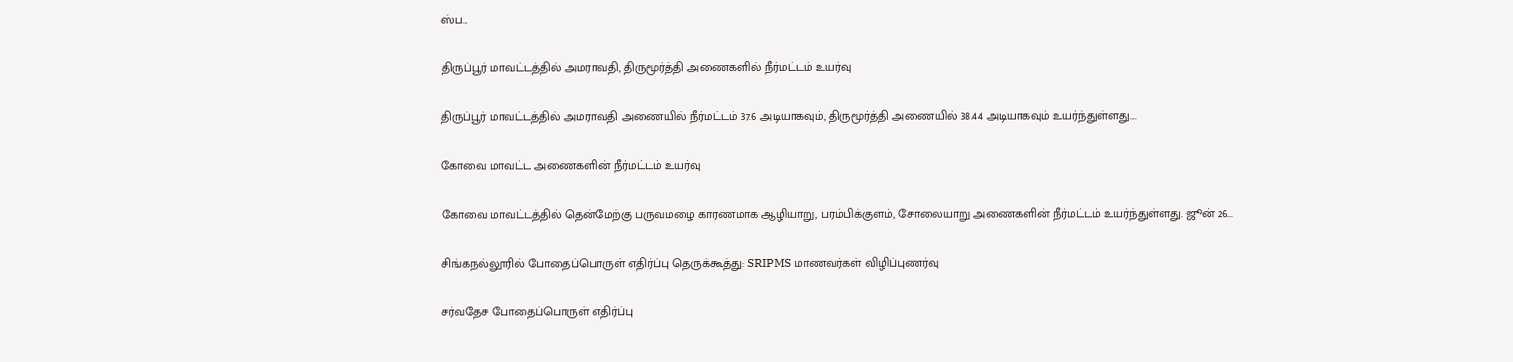ஸ்ப...

திருப்பூர் மாவட்டத்தில் அமராவதி, திருமூர்த்தி அணைகளில் நீர்மட்டம் உயர்வு

திருப்பூர் மாவட்டத்தில் அமராவதி அணையில் நீர்மட்டம் 37.6 அடியாகவும், திருமூர்த்தி அணையில் 38.44 அடியாகவும் உயர்ந்துள்ளது....

கோவை மாவட்ட அணைகளின் நீர்மட்டம் உயர்வு

கோவை மாவட்டத்தில் தென்மேற்கு பருவமழை காரணமாக ஆழியாறு, பரம்பிக்குளம், சோலையாறு அணைகளின் நீர்மட்டம் உயர்ந்துள்ளது. ஜூன் 26...

சிங்கநல்லூரில் போதைப்பொருள் எதிர்ப்பு தெருக்கூத்து: SRIPMS மாணவர்கள் விழிப்புணர்வு

சர்வதேச போதைப்பொருள் எதிர்ப்பு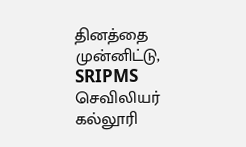தினத்தை முன்னிட்டு, SRIPMS செவிலியர் கல்லூரி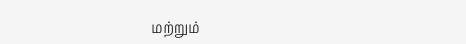மற்றும்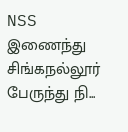NSS இணைந்து சிங்கநல்லூர் பேருந்து நி...